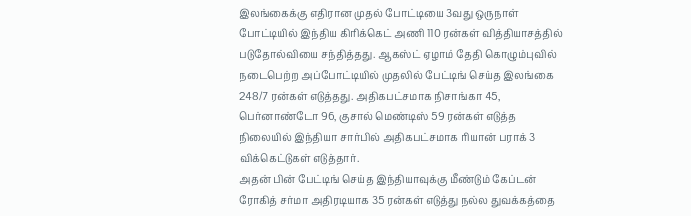இலங்கைக்கு எதிரான முதல் போட்டியை 3வது ஒருநாள் போட்டியில் இந்திய கிரிக்கெட் அணி 110 ரன்கள் வித்தியாசத்தில் படுதோல்வியை சந்தித்தது. ஆகஸ்ட் ஏழாம் தேதி கொழும்புவில் நடைபெற்ற அப்போட்டியில் முதலில் பேட்டிங் செய்த இலங்கை 248/7 ரன்கள் எடுத்தது. அதிகபட்சமாக நிசாங்கா 45, பெர்னாண்டோ 96, குசால் மெண்டிஸ் 59 ரன்கள் எடுத்த நிலையில் இந்தியா சார்பில் அதிகபட்சமாக ரியான் பராக் 3 விக்கெட்டுகள் எடுத்தார்.
அதன் பின் பேட்டிங் செய்த இந்தியாவுக்கு மீண்டும் கேப்டன் ரோகித் சர்மா அதிரடியாக 35 ரன்கள் எடுத்து நல்ல துவக்கத்தை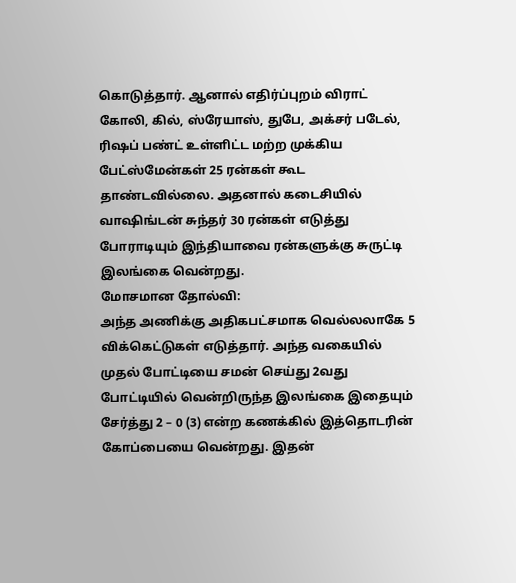கொடுத்தார். ஆனால் எதிர்ப்புறம் விராட் கோலி, கில், ஸ்ரேயாஸ், துபே, அக்சர் படேல், ரிஷப் பண்ட் உள்ளிட்ட மற்ற முக்கிய பேட்ஸ்மேன்கள் 25 ரன்கள் கூட தாண்டவில்லை. அதனால் கடைசியில் வாஷிங்டன் சுந்தர் 30 ரன்கள் எடுத்து போராடியும் இந்தியாவை ரன்களுக்கு சுருட்டி இலங்கை வென்றது.
மோசமான தோல்வி:
அந்த அணிக்கு அதிகபட்சமாக வெல்லலாகே 5 விக்கெட்டுகள் எடுத்தார். அந்த வகையில் முதல் போட்டியை சமன் செய்து 2வது போட்டியில் வென்றிருந்த இலங்கை இதையும் சேர்த்து 2 – 0 (3) என்ற கணக்கில் இத்தொடரின் கோப்பையை வென்றது. இதன்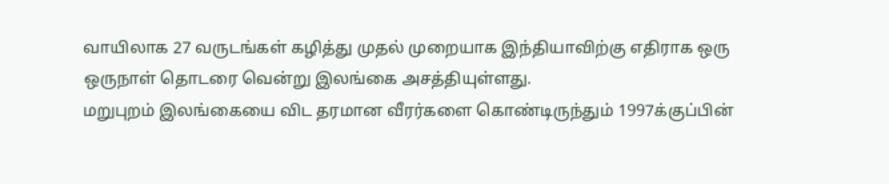வாயிலாக 27 வருடங்கள் கழித்து முதல் முறையாக இந்தியாவிற்கு எதிராக ஒரு ஒருநாள் தொடரை வென்று இலங்கை அசத்தியுள்ளது.
மறுபுறம் இலங்கையை விட தரமான வீரர்களை கொண்டிருந்தும் 1997க்குப்பின்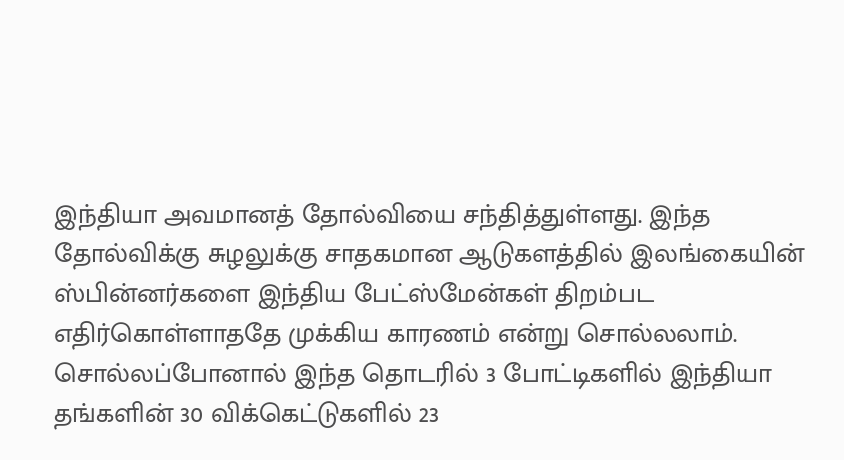இந்தியா அவமானத் தோல்வியை சந்தித்துள்ளது. இந்த தோல்விக்கு சுழலுக்கு சாதகமான ஆடுகளத்தில் இலங்கையின் ஸ்பின்னர்களை இந்திய பேட்ஸ்மேன்கள் திறம்பட எதிர்கொள்ளாததே முக்கிய காரணம் என்று சொல்லலாம். சொல்லப்போனால் இந்த தொடரில் 3 போட்டிகளில் இந்தியா தங்களின் 30 விக்கெட்டுகளில் 23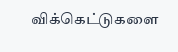விக்கெட்டுகளை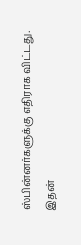ஸ்பின்னர்களுக்கு எதிராக விட்டது.
இதன்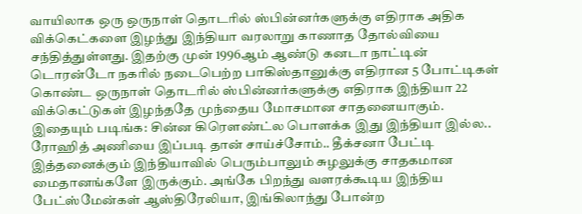வாயிலாக ஒரு ஒருநாள் தொடரில் ஸ்பின்னர்களுக்கு எதிராக அதிக விக்கெட்களை இழந்து இந்தியா வரலாறு காணாத தோல்வியை சந்தித்துள்ளது. இதற்கு முன் 1996ஆம் ஆண்டு கனடா நாட்டின் டொரன்டோ நகரில் நடைபெற்ற பாகிஸ்தானுக்கு எதிரான 5 போட்டிகள் கொண்ட ஒருநாள் தொடரில் ஸ்பின்னர்களுக்கு எதிராக இந்தியா 22 விக்கெட்டுகள் இழந்ததே முந்தைய மோசமான சாதனையாகும்.
இதையும் படிங்க: சின்ன கிரௌண்ட்ல பொளக்க இது இந்தியா இல்ல.. ரோஹித் அணியை இப்படி தான் சாய்ச்சோம்.. தீக்சனா பேட்டி
இத்தனைக்கும் இந்தியாவில் பெரும்பாலும் சுழலுக்கு சாதகமான மைதானங்களே இருக்கும். அங்கே பிறந்து வளரக்கூடிய இந்திய பேட்ஸ்மேன்கள் ஆஸ்திரேலியா, இங்கிலாந்து போன்ற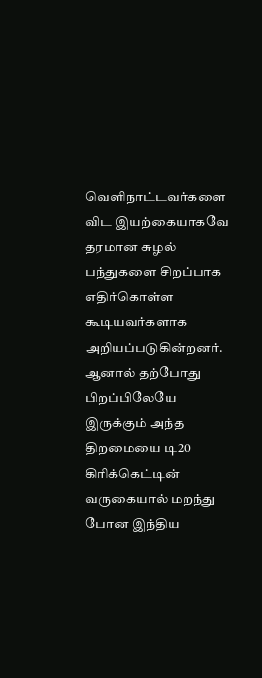வெளிநாட்டவர்களை விட இயற்கையாகவே தரமான சுழல் பந்துகளை சிறப்பாக எதிர்கொள்ள கூடியவர்களாக அறியப்படுகின்றனர். ஆனால் தற்போது பிறப்பிலேயே இருக்கும் அந்த திறமையை டி20 கிரிக்கெட்டின் வருகையால் மறந்து போன இந்திய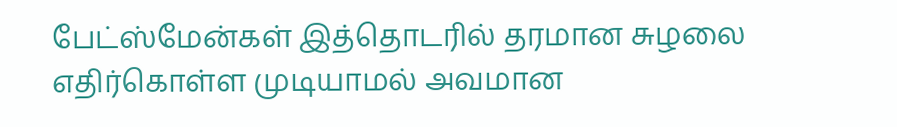பேட்ஸ்மேன்கள் இத்தொடரில் தரமான சுழலை எதிர்கொள்ள முடியாமல் அவமான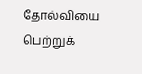தோல்வியை பெற்றுக்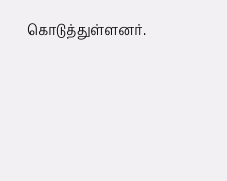கொடுத்துள்ளனர்.